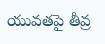యువతపై తీవ్ర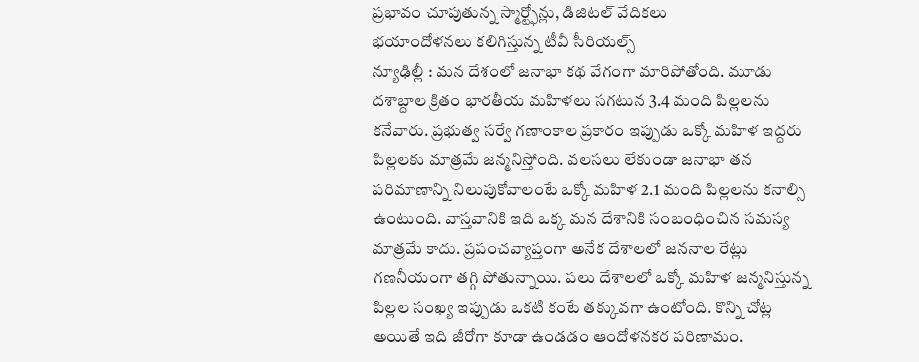ప్రభావం చూపుతున్న స్మార్ట్ఫోన్లు, డిజిటల్ వేదికలు
భయాందోళనలు కలిగిస్తున్న టీవీ సీరియల్స్
న్యూఢిల్లీ : మన దేశంలో జనాభా కథ వేగంగా మారిపోతోంది. మూడు దశాబ్దాల క్రితం భారతీయ మహిళలు సగటున 3.4 మంది పిల్లలను కనేవారు. ప్రభుత్వ సర్వే గణాంకాల ప్రకారం ఇప్పుడు ఒక్కో మహిళ ఇద్దరు పిల్లలకు మాత్రమే జన్మనిస్తోంది. వలసలు లేకుండా జనాభా తన పరిమాణాన్ని నిలుపుకోవాలంటే ఒక్కో మహిళ 2.1 మంది పిల్లలను కనాల్సి ఉంటుంది. వాస్తవానికి ఇది ఒక్క మన దేశానికి సంబంధించిన సమస్య మాత్రమే కాదు. ప్రపంచవ్యాప్తంగా అనేక దేశాలలో జననాల రేట్లు గణనీయంగా తగ్గి పోతున్నాయి. పలు దేశాలలో ఒక్కో మహిళ జన్మనిస్తున్న పిల్లల సంఖ్య ఇప్పుడు ఒకటి కంటే తక్కువగా ఉంటోంది. కొన్ని చోట్ల అయితే ఇది జీరోగా కూడా ఉండడం ఆందోళనకర పరిణామం.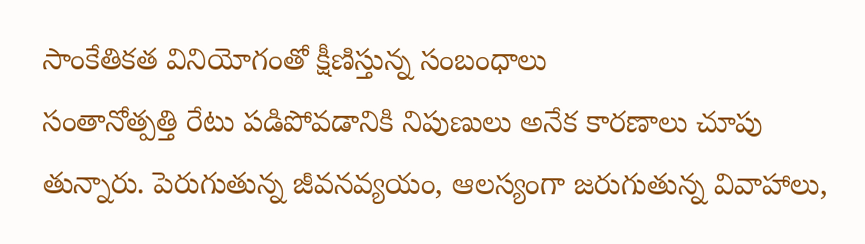సాంకేతికత వినియోగంతో క్షీణిస్తున్న సంబంధాలు
సంతానోత్పత్తి రేటు పడిపోవడానికి నిపుణులు అనేక కారణాలు చూపు తున్నారు. పెరుగుతున్న జీవనవ్యయం, ఆలస్యంగా జరుగుతున్న వివాహాలు,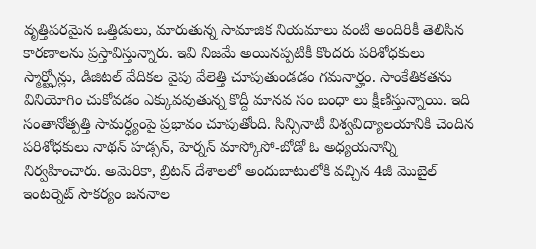వృత్తిపరమైన ఒత్తిడులు, మారుతున్న సామాజిక నియమాలు వంటి అందిరికీ తెలిసిన కారణాలను ప్రస్తావిస్తున్నారు. ఇవి నిజమే అయినప్పటికీ కొందరు పరిశోధకులు స్మార్ట్ఫోన్లు, డిజిటల్ వేదికల వైపు వేలెత్తి చూపుతుండడం గమనార్హం. సాంకేతికతను వినియోగిం చుకోవడం ఎక్కువవుతున్న కొద్దీ మానవ సం బంధా లు క్షీణిస్తున్నాయి. ఇది సంతానోత్పత్తి సామర్ధ్యంపై ప్రభావం చూపుతోంది. సిన్సినాటీ విశ్వవిద్యాలయానికి చెందిన పరిశోధకులు నాథన్ హడ్సన్, హెర్నన్ మాస్కోసో-బోడో ఓ అధ్యయనాన్ని నిర్వహించారు. అమెరికా, బ్రిటన్ దేశాలలో అందుబాటులోకి వచ్చిన 4జీ మొబైల్ ఇంటర్నెట్ సౌకర్యం జననాల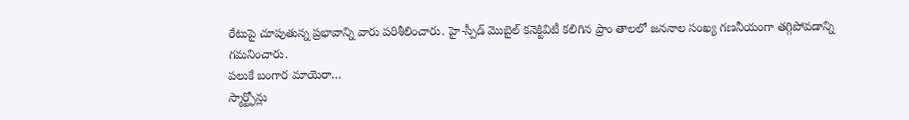రేటుపై చూపుతున్న ప్రభావాన్ని వారు పరిశీలించారు. హై-స్పీడ్ మొబైల్ కనెక్టివిటీ కలిగిన ప్రాం తాలలో జననాల సంఖ్య గణనీయంగా తగ్గిపోవడాన్ని గమనించారు.
పలుకే బంగార మాయెరా…
స్మార్ట్ఫోన్లు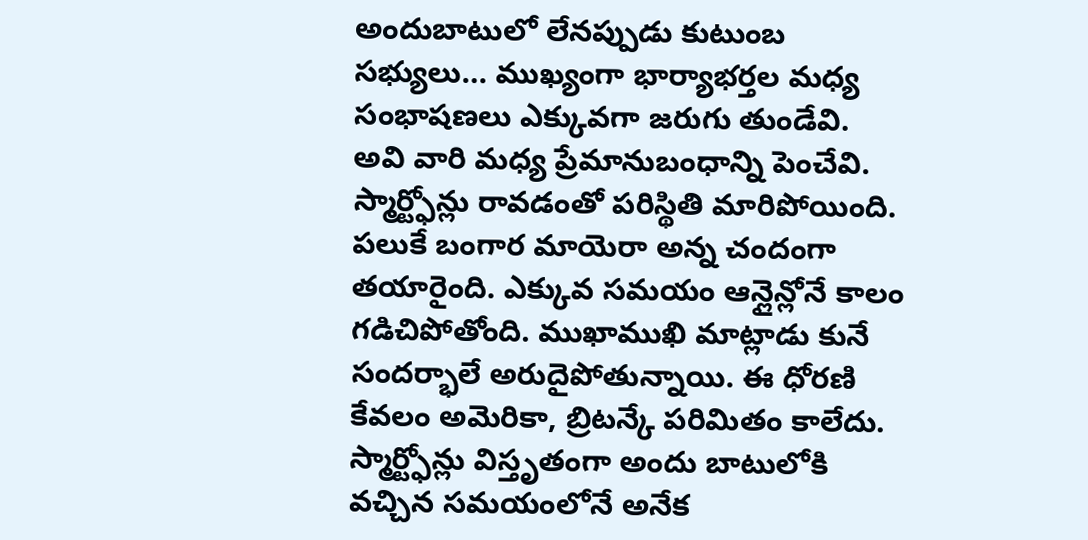అందుబాటులో లేనప్పుడు కుటుంబ సభ్యులు… ముఖ్యంగా భార్యాభర్తల మధ్య సంభాషణలు ఎక్కువగా జరుగు తుండేవి. అవి వారి మధ్య ప్రేమానుబంధాన్ని పెంచేవి. స్మార్ట్ఫోన్లు రావడంతో పరిస్థితి మారిపోయింది. పలుకే బంగార మాయెరా అన్న చందంగా తయారైంది. ఎక్కువ సమయం ఆన్లైన్లోనే కాలం గడిచిపోతోంది. ముఖాముఖి మాట్లాడు కునే సందర్భాలే అరుదైపోతున్నాయి. ఈ ధోరణి కేవలం అమెరికా, బ్రిటన్కే పరిమితం కాలేదు. స్మార్ట్ఫోన్లు విస్తృతంగా అందు బాటులోకి వచ్చిన సమయంలోనే అనేక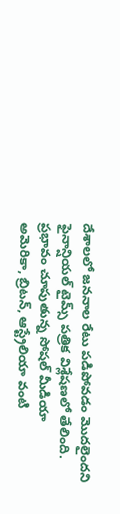దేశాలలో జననాల రేటు పడిపోవడం మొదలైందని ఫైనాన్షియల్ టైమ్స్ పత్రిక విశ్లేషణలో తేలింది.
ప్రభావం చూపుతున్న సోషల్ మీడియా
అమెరికా, బ్రిటన్, ఆస్ట్రేలియా వంటి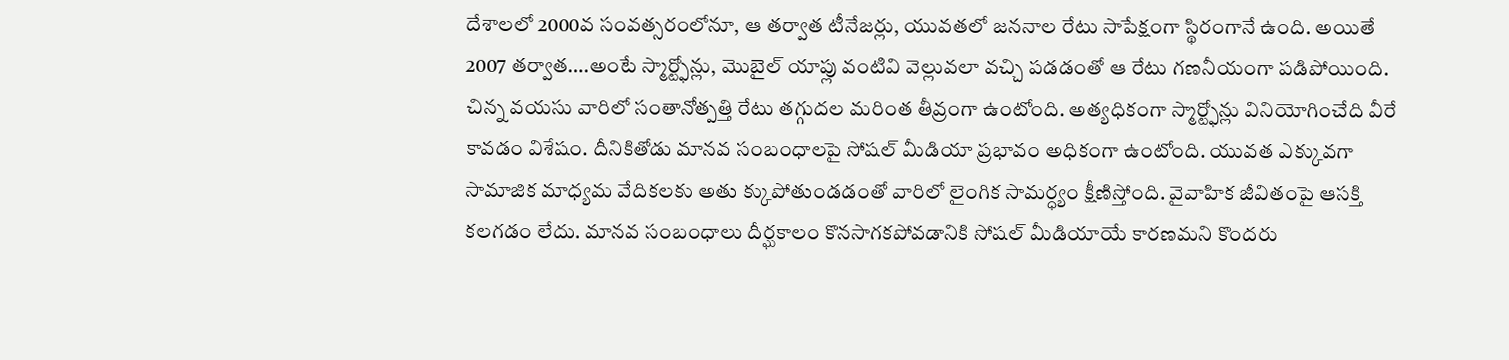దేశాలలో 2000వ సంవత్సరంలోనూ, ఆ తర్వాత టీనేజర్లు, యువతలో జననాల రేటు సాపేక్షంగా స్థిరంగానే ఉంది. అయితే 2007 తర్వాత….అంటే స్మార్ట్ఫోన్లు, మొబైల్ యాప్లు వంటివి వెల్లువలా వచ్చి పడడంతో ఆ రేటు గణనీయంగా పడిపోయింది. చిన్న వయసు వారిలో సంతానోత్పత్తి రేటు తగ్గుదల మరింత తీవ్రంగా ఉంటోంది. అత్యధికంగా స్మార్ట్ఫోన్లు వినియోగించేది వీరే కావడం విశేషం. దీనికితోడు మానవ సంబంధాలపై సోషల్ మీడియా ప్రభావం అధికంగా ఉంటోంది. యువత ఎక్కువగా సామాజిక మాధ్యమ వేదికలకు అతు క్కుపోతుండడంతో వారిలో లైంగిక సామర్ధ్యం క్షీణిస్తోంది. వైవాహిక జీవితంపై ఆసక్తి కలగడం లేదు. మానవ సంబంధాలు దీర్ఘకాలం కొనసాగకపోవడానికి సోషల్ మీడియాయే కారణమని కొందరు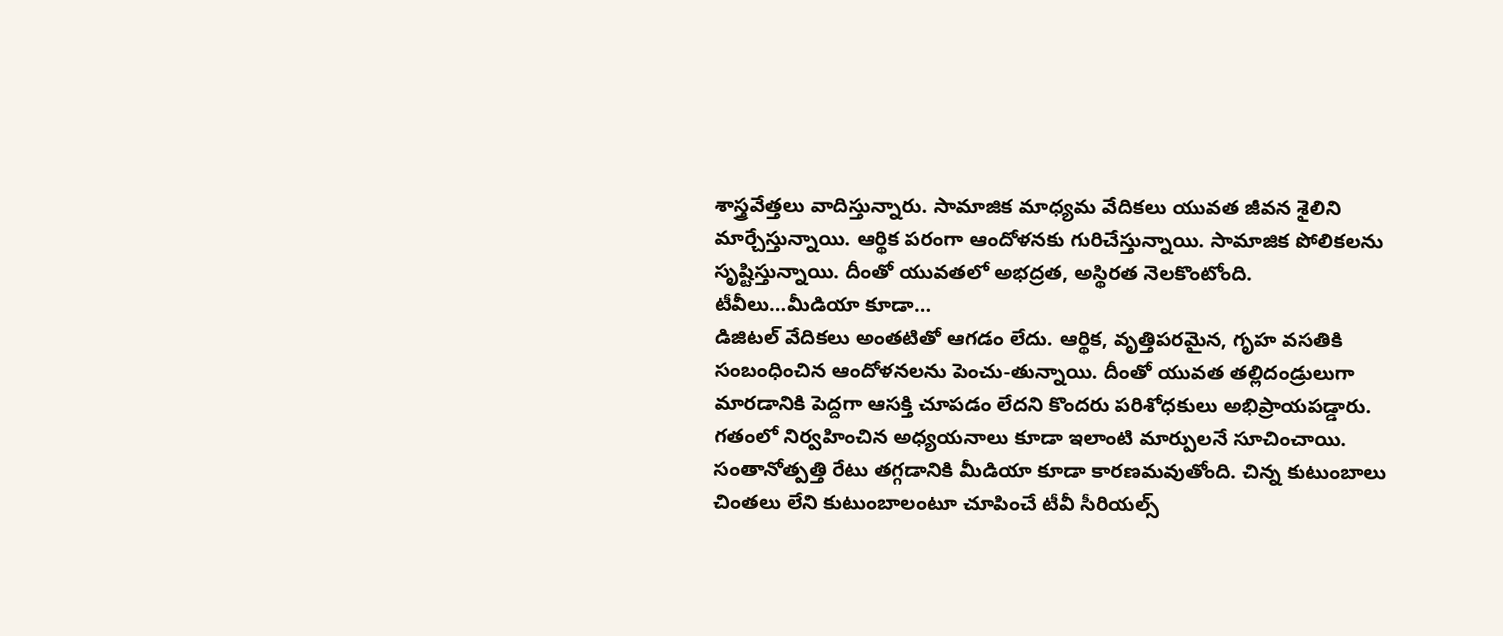శాస్త్రవేత్తలు వాదిస్తున్నారు. సామాజిక మాధ్యమ వేదికలు యువత జీవన శైలిని మార్చేస్తున్నాయి. ఆర్థిక పరంగా ఆందోళనకు గురిచేస్తున్నాయి. సామాజిక పోలికలను సృష్టిస్తున్నాయి. దీంతో యువతలో అభద్రత, అస్థిరత నెలకొంటోంది.
టీవీలు…మీడియా కూడా…
డిజిటల్ వేదికలు అంతటితో ఆగడం లేదు. ఆర్థిక, వృత్తిపరమైన, గృహ వసతికి సంబంధించిన ఆందోళనలను పెంచు-తున్నాయి. దీంతో యువత తల్లిదండ్రులుగా మారడానికి పెద్దగా ఆసక్తి చూపడం లేదని కొందరు పరిశోధకులు అభిప్రాయపడ్డారు. గతంలో నిర్వహించిన అధ్యయనాలు కూడా ఇలాంటి మార్పులనే సూచించాయి. సంతానోత్పత్తి రేటు తగ్గడానికి మీడియా కూడా కారణమవుతోంది. చిన్న కుటుంబాలు చింతలు లేని కుటుంబాలంటూ చూపించే టీవీ సీరియల్స్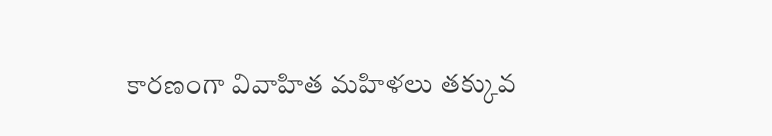కారణంగా వివాహిత మహిళలు తక్కువ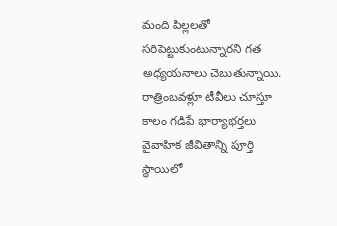మంది పిల్లలతో సరిపెట్టుకుంటున్నారని గత అధ్యయనాలు చెబుతున్నాయి. రాత్రింబవళ్లూ టీవీలు చూస్తూ కాలం గడిపే భార్యాభర్తలు వైవాహిక జీవితాన్ని పూర్తి స్థాయిలో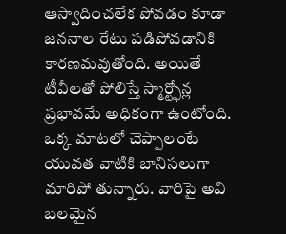ఆస్వాదించలేక పోవడం కూడా జననాల రేటు పడిపోవడానికి కారణమవుతోంది. అయితే టీవీలతో పోలిస్తే స్మార్ట్ఫోన్ల ప్రభావమే అధికంగా ఉంటోంది. ఒక్క మాటలో చెప్పాలంటే యువత వాటికి బానిసలుగా మారిపో తున్నారు. వారిపై అవి బలమైన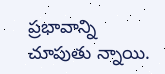ప్రభావాన్ని చూపుతు న్నాయి.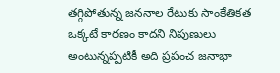తగ్గిపోతున్న జననాల రేటుకు సాంకేతికత ఒక్కటే కారణం కాదని నిపుణులు అంటున్నప్పటికీ అది ప్రపంచ జనాభా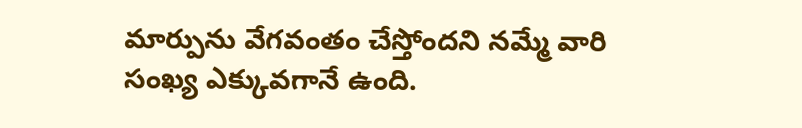మార్పును వేగవంతం చేస్తోందని నమ్మే వారి సంఖ్య ఎక్కువగానే ఉంది.